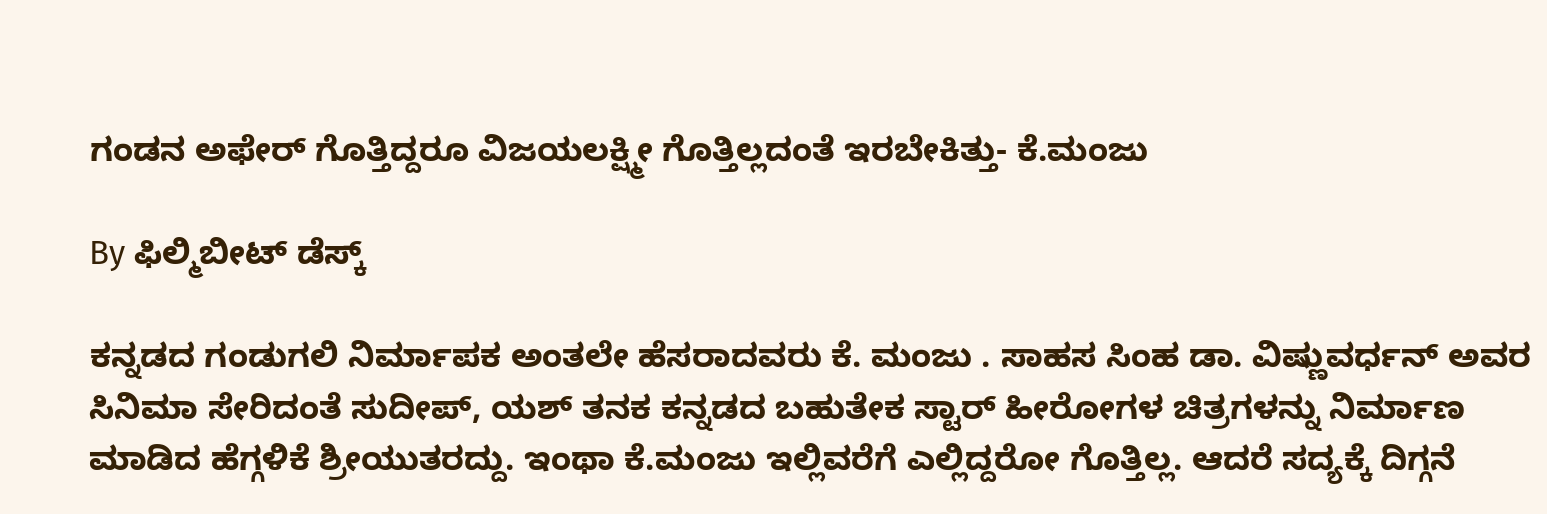ಗಂಡನ ಅಫೇರ್ ಗೊತ್ತಿದ್ದರೂ ವಿಜಯಲಕ್ಷ್ಮೀ ಗೊತ್ತಿಲ್ಲದಂತೆ ಇರಬೇಕಿತ್ತು- ಕೆ.ಮಂಜು

By ಫಿಲ್ಮಿಬೀಟ್ ಡೆಸ್ಕ್

ಕನ್ನಡದ ಗಂಡುಗಲಿ ನಿರ್ಮಾಪಕ ಅಂತಲೇ ಹೆಸರಾದವರು ಕೆ. ಮಂಜು . ಸಾಹಸ ಸಿಂಹ ಡಾ. ವಿಷ್ಣುವರ್ಧನ್ ಅವರ ಸಿನಿಮಾ ಸೇರಿದಂತೆ ಸುದೀಪ್‌, ಯಶ್ ತನಕ ಕನ್ನಡದ ಬಹುತೇಕ ಸ್ಟಾರ್ ಹೀರೋಗಳ ಚಿತ್ರಗಳನ್ನು ನಿರ್ಮಾಣ ಮಾಡಿದ ಹೆಗ್ಗಳಿಕೆ ಶ್ರೀಯುತರದ್ದು. ಇಂಥಾ ಕೆ.ಮಂಜು ಇಲ್ಲಿವರೆಗೆ ಎಲ್ಲಿದ್ದರೋ ಗೊತ್ತಿಲ್ಲ. ಆದರೆ ಸದ್ಯಕ್ಕೆ ದಿಗ್ಗನೆ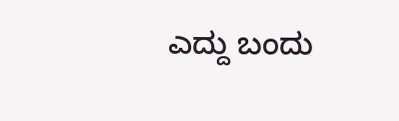ಎದ್ದು ಬಂದು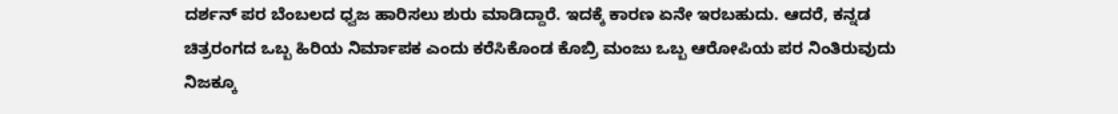ದರ್ಶನ್ ಪರ ಬೆಂಬಲದ ಧ್ವಜ ಹಾರಿಸಲು ಶುರು ಮಾಡಿದ್ದಾರೆ. ಇದಕ್ಕೆ ಕಾರಣ ಏನೇ ಇರಬಹುದು. ಆದರೆ, ಕನ್ನಡ ಚಿತ್ರರಂಗದ ಒಬ್ಬ ಹಿರಿಯ ನಿರ್ಮಾಪಕ ಎಂದು ಕರೆಸಿಕೊಂಡ ಕೊಬ್ರಿ ಮಂಜು ಒಬ್ಬ ಆರೋಪಿಯ ಪರ ನಿಂತಿರುವುದು ನಿಜಕ್ಕೂ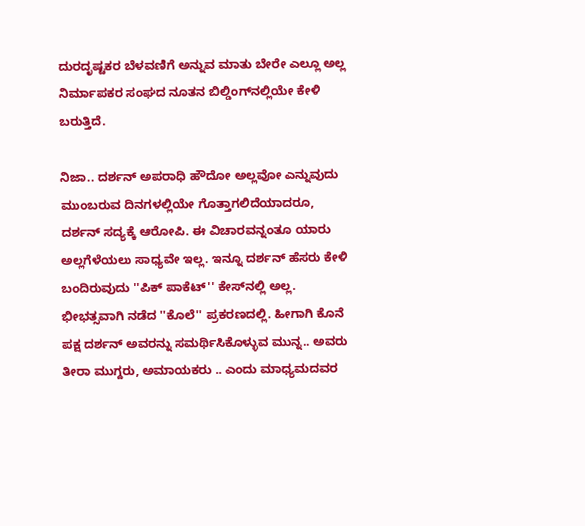ದುರದೃಷ್ಟಕರ ಬೆಳವಣಿಗೆ ಅನ್ನುವ ಮಾತು ಬೇರೇ ಎಲ್ಲೂ ಅಲ್ಲ ನಿರ್ಮಾಪಕರ ಸಂಘದ ನೂತನ ಬಿಲ್ಡಿಂಗ್‌ನಲ್ಲಿಯೇ ಕೇಳಿ ಬರುತ್ತಿದೆ.

ನಿಜಾ.. ದರ್ಶನ್ ಅಪರಾಧಿ ಹೌದೋ ಅಲ್ಲವೋ ಎನ್ನುವುದು ಮುಂಬರುವ ದಿನಗಳಲ್ಲಿಯೇ ಗೊತ್ತಾಗಲಿದೆಯಾದರೂ, ದರ್ಶನ್ ಸದ್ಯಕ್ಕೆ ಆರೋಪಿ. ಈ ವಿಚಾರವನ್ನಂತೂ ಯಾರು ಅಲ್ಲಗೆಳೆಯಲು ಸಾಧ್ಯವೇ ಇಲ್ಲ. ಇನ್ನೂ ದರ್ಶನ್ ಹೆಸರು ಕೇಳಿ ಬಂದಿರುವುದು ''ಪಿಕ್ ಪಾಕೆಟ್'' ಕೇಸ್‌ನಲ್ಲಿ ಅಲ್ಲ. ಭೀಭತ್ಸವಾಗಿ ನಡೆದ ''ಕೊಲೆ'' ಪ್ರಕರಣದಲ್ಲಿ. ಹೀಗಾಗಿ ಕೊನೆ ಪಕ್ಷ ದರ್ಶನ್ ಅವರನ್ನು ಸಮರ್ಥಿಸಿಕೊಳ್ಳುವ ಮುನ್ನ.. ಅವರು ತೀರಾ ಮುಗ್ದರು, ಅಮಾಯಕರು .. ಎಂದು ಮಾಧ್ಯಮದವರ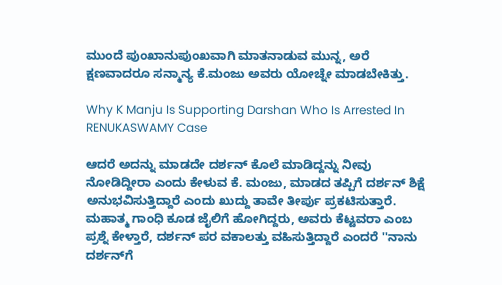ಮುಂದೆ ಪುಂಖಾನುಪುಂಖವಾಗಿ ಮಾತನಾಡುವ ಮುನ್ನ, ಅರೆ ಕ್ಷಣವಾದರೂ ಸನ್ಮಾನ್ಯ ಕೆ.ಮಂಜು ಅವರು ಯೋಚ್ನೇ ಮಾಡಬೇಕಿತ್ತು.

Why K Manju Is Supporting Darshan Who Is Arrested In RENUKASWAMY Case

ಆದರೆ ಅದನ್ನು ಮಾಡದೇ ದರ್ಶನ್ ಕೊಲೆ ಮಾಡಿದ್ದನ್ನು ನೀವು ನೋಡಿದ್ದೀರಾ ಎಂದು ಕೇಳುವ ಕೆ. ಮಂಜು, ಮಾಡದ ತಪ್ಪಿಗೆ ದರ್ಶನ್ ಶಿಕ್ಷೆ ಅನುಭವಿಸುತ್ತಿದ್ದಾರೆ ಎಂದು ಖುದ್ದು ತಾವೇ ತೀರ್ಪು ಪ್ರಕಟಿಸುತ್ತಾರೆ. ಮಹಾತ್ಮ ಗಾಂಧಿ ಕೂಡ ಜೈಲಿಗೆ ಹೋಗಿದ್ದರು, ಅವರು ಕೆಟ್ಟವರಾ ಎಂಬ ಪ್ರಶ್ನೆ ಕೇಳ್ತಾರೆ, ದರ್ಶನ್ ಪರ ವಕಾಲತ್ತು ವಹಿಸುತ್ತಿದ್ದಾರೆ ಎಂದರೆ ''ನಾನು ದರ್ಶನ್‌ಗೆ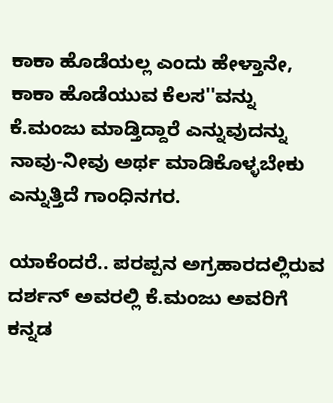ಕಾಕಾ ಹೊಡೆಯಲ್ಲ ಎಂದು ಹೇಳ್ತಾನೇ, ಕಾಕಾ ಹೊಡೆಯುವ ಕೆಲಸ''ವನ್ನು ಕೆ.ಮಂಜು ಮಾಡ್ತಿದ್ದಾರೆ ಎನ್ನುವುದನ್ನು ನಾವು-ನೀವು ಅರ್ಥ ಮಾಡಿಕೊಳ್ಳಬೇಕು ಎನ್ನುತ್ತಿದೆ ಗಾಂಧಿನಗರ.

ಯಾಕೆಂದರೆ.. ಪರಪ್ಪನ ಅಗ್ರಹಾರದಲ್ಲಿರುವ ದರ್ಶನ್ ಅವರಲ್ಲಿ ಕೆ.ಮಂಜು ಅವರಿಗೆ ಕನ್ನಡ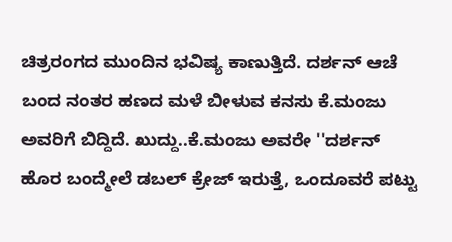ಚಿತ್ರರಂಗದ ಮುಂದಿನ ಭವಿಷ್ಯ ಕಾಣುತ್ತಿದೆ. ದರ್ಶನ್ ಆಚೆ ಬಂದ ನಂತರ ಹಣದ ಮಳೆ ಬೀಳುವ ಕನಸು ಕೆ.ಮಂಜು ಅವರಿಗೆ ಬಿದ್ದಿದೆ. ಖುದ್ದು..ಕೆ.ಮಂಜು ಅವರೇ ''ದರ್ಶನ್ ಹೊರ ಬಂದ್ಮೇಲೆ ಡಬಲ್ ಕ್ರೇಜ್ ಇರುತ್ತೆ, ಒಂದೂವರೆ ಪಟ್ಟು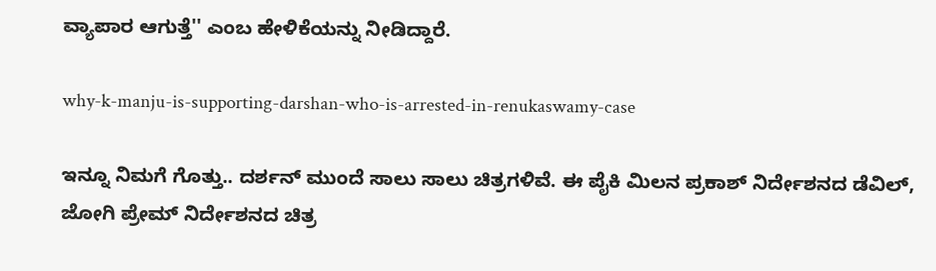ವ್ಯಾಪಾರ ಆಗುತ್ತೆ'' ಎಂಬ ಹೇಳಿಕೆಯನ್ನು ನೀಡಿದ್ದಾರೆ.

why-k-manju-is-supporting-darshan-who-is-arrested-in-renukaswamy-case

ಇನ್ನೂ ನಿಮಗೆ ಗೊತ್ತು.. ದರ್ಶನ್ ಮುಂದೆ ಸಾಲು ಸಾಲು ಚಿತ್ರಗಳಿವೆ. ಈ ಪೈಕಿ ಮಿಲನ ಪ್ರಕಾಶ್ ನಿರ್ದೇಶನದ ಡೆವಿಲ್, ಜೋಗಿ ಪ್ರೇಮ್ ನಿರ್ದೇಶನದ ಚಿತ್ರ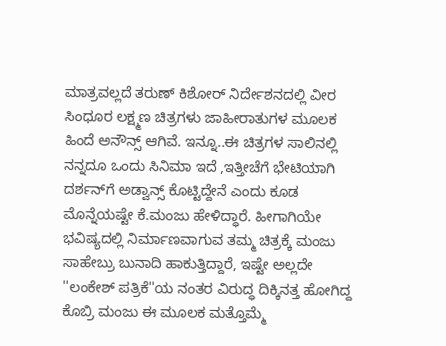ಮಾತ್ರವಲ್ಲದೆ ತರುಣ್ ಕಿಶೋರ್ ನಿರ್ದೇಶನದಲ್ಲಿ ವೀರ ಸಿಂಧೂರ ಲಕ್ಷ್ಮಣ ಚಿತ್ರಗಳು ಜಾಹೀರಾತುಗಳ ಮೂಲಕ ಹಿಂದೆ ಅನೌನ್ಸ್ ಆಗಿವೆ. ಇನ್ನೂ..ಈ ಚಿತ್ರಗಳ ಸಾಲಿನಲ್ಲಿ ನನ್ನದೂ ಒಂದು ಸಿನಿಮಾ ಇದೆ ,ಇತ್ತೀಚೆಗೆ ಭೇಟಿಯಾಗಿ ದರ್ಶನ್‌ಗೆ ಅಡ್ವಾನ್ಸ್ ಕೊಟ್ಟಿದ್ದೇನೆ ಎಂದು ಕೂಡ ಮೊನ್ನೆಯಷ್ಟೇ ಕೆ.ಮಂಜು ಹೇಳಿದ್ಧಾರೆ. ಹೀಗಾಗಿಯೇ ಭವಿಷ್ಯದಲ್ಲಿ ನಿರ್ಮಾಣವಾಗುವ ತಮ್ಮ ಚಿತ್ರಕ್ಕೆ ಮಂಜು ಸಾಹೇಬ್ರು ಬುನಾದಿ ಹಾಕುತ್ತಿದ್ದಾರೆ, ಇಷ್ಟೇ ಅಲ್ಲದೇ ''ಲಂಕೇಶ್ ಪತ್ರಿಕೆ''ಯ ನಂತರ ವಿರುದ್ಧ ದಿಕ್ಕಿನತ್ತ ಹೋಗಿದ್ದ ಕೊಬ್ರಿ ಮಂಜು ಈ ಮೂಲಕ ಮತ್ತೊಮ್ಮೆ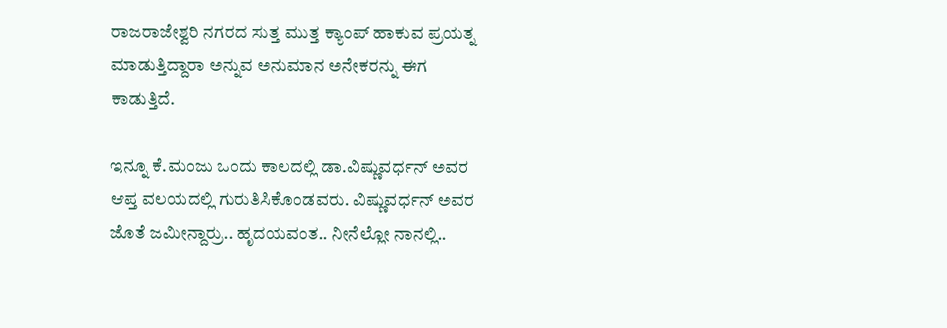ರಾಜರಾಜೇಶ್ವರಿ ನಗರದ ಸುತ್ತ ಮುತ್ತ ಕ್ಯಾಂಪ್ ಹಾಕುವ ಪ್ರಯತ್ನ ಮಾಡುತ್ತಿದ್ದಾರಾ ಅನ್ನುವ ಅನುಮಾನ ಅನೇಕರನ್ನು ಈಗ ಕಾಡುತ್ತಿದೆ.

ಇನ್ನೂ ಕೆ.ಮಂಜು ಒಂದು ಕಾಲದಲ್ಲಿ ಡಾ.ವಿಷ್ಣುವರ್ಧನ್ ಅವರ ಆಪ್ತ ವಲಯದಲ್ಲಿ ಗುರುತಿಸಿಕೊಂಡವರು. ವಿಷ್ಣುವರ್ಧನ್ ಅವರ ಜೊತೆ ಜಮೀನ್ದಾರ್ರು.. ಹೃದಯವಂತ.. ನೀನೆಲ್ಲೋ ನಾನಲ್ಲಿ..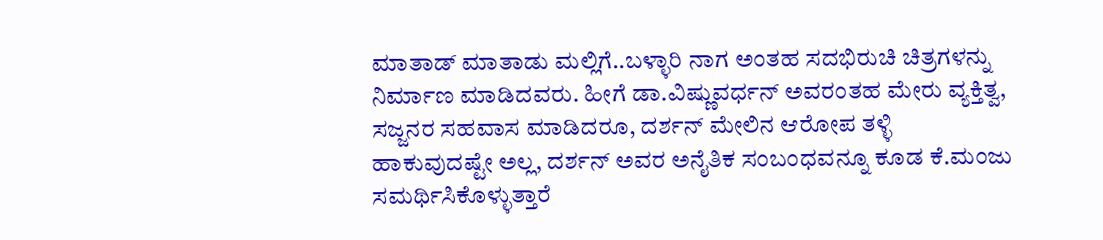ಮಾತಾಡ್ ಮಾತಾಡು ಮಲ್ಲಿಗೆ..ಬಳ್ಳಾರಿ ನಾಗ ಅಂತಹ ಸದಭಿರುಚಿ ಚಿತ್ರಗಳನ್ನು ನಿರ್ಮಾಣ ಮಾಡಿದವರು. ಹೀಗೆ ಡಾ.ವಿಷ್ಣುವರ್ಧನ್ ಅವರಂತಹ ಮೇರು ವ್ಯಕ್ತಿತ್ವ, ಸಜ್ಜನರ ಸಹವಾಸ ಮಾಡಿದರೂ, ದರ್ಶನ್ ಮೇಲಿನ ಆರೋಪ ತಳ್ಳಿ ಹಾಕುವುದಷ್ಟೇ ಅಲ್ಲ, ದರ್ಶನ್ ಅವರ ಅನೈತಿಕ ಸಂಬಂಧವನ್ನೂ ಕೂಡ ಕೆ.ಮಂಜು ಸಮರ್ಥಿಸಿಕೊಳ್ಳುತ್ತಾರೆ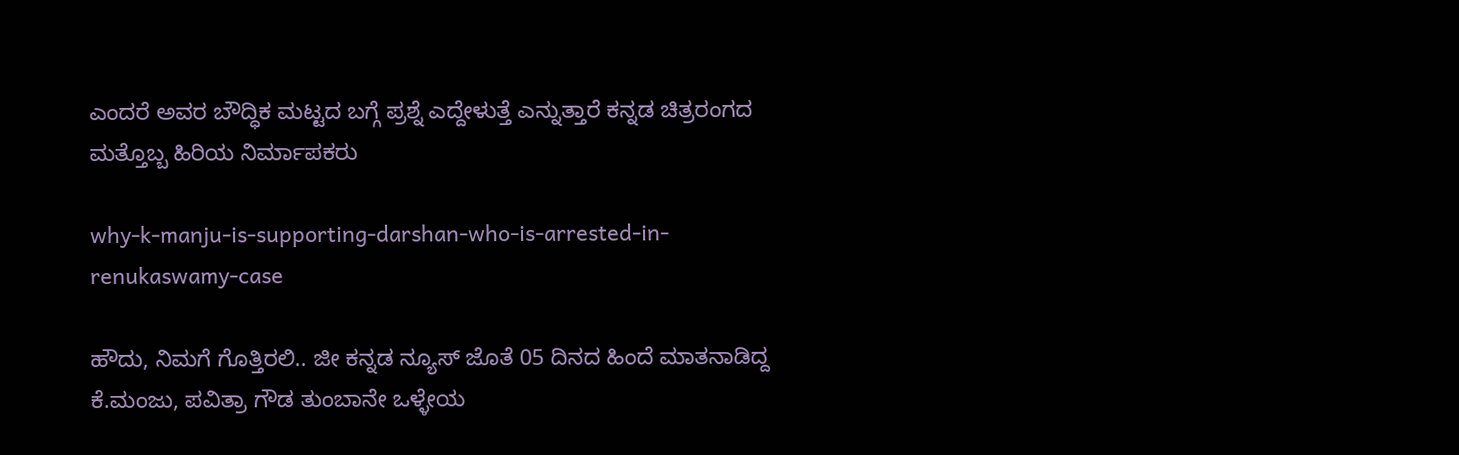ಎಂದರೆ ಅವರ ಬೌದ್ಧಿಕ ಮಟ್ಟದ ಬಗ್ಗೆ ಪ್ರಶ್ನೆ ಎದ್ದೇಳುತ್ತೆ ಎನ್ನುತ್ತಾರೆ ಕನ್ನಡ ಚಿತ್ರರಂಗದ ಮತ್ತೊಬ್ಬ ಹಿರಿಯ ನಿರ್ಮಾಪಕರು

why-k-manju-is-supporting-darshan-who-is-arrested-in-renukaswamy-case

ಹೌದು, ನಿಮಗೆ ಗೊತ್ತಿರಲಿ.. ಜೀ ಕನ್ನಡ ನ್ಯೂಸ್ ಜೊತೆ 05 ದಿನದ ಹಿಂದೆ ಮಾತನಾಡಿದ್ದ ಕೆ.ಮಂಜು, ಪವಿತ್ರಾ ಗೌಡ ತುಂಬಾನೇ ಒಳ್ಳೇಯ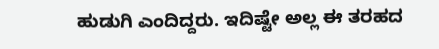ಹುಡುಗಿ ಎಂದಿದ್ದರು. ಇದಿಷ್ಟೇ ಅಲ್ಲ ಈ ತರಹದ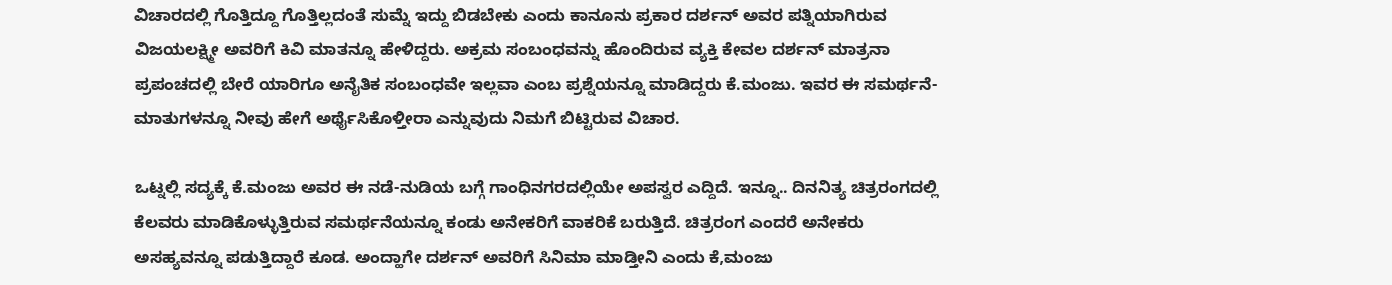ವಿಚಾರದಲ್ಲಿ ಗೊತ್ತಿದ್ದೂ ಗೊತ್ತಿಲ್ಲದಂತೆ ಸುಮ್ನೆ ಇದ್ದು ಬಿಡಬೇಕು ಎಂದು ಕಾನೂನು ಪ್ರಕಾರ ದರ್ಶನ್ ಅವರ ಪತ್ನಿಯಾಗಿರುವ ವಿಜಯಲಕ್ಷ್ಮೀ ಅವರಿಗೆ ಕಿವಿ ಮಾತನ್ನೂ ಹೇಳಿದ್ದರು. ಅಕ್ರಮ ಸಂಬಂಧವನ್ನು ಹೊಂದಿರುವ ವ್ಯಕ್ತಿ ಕೇವಲ ದರ್ಶನ್ ಮಾತ್ರನಾ ಪ್ರಪಂಚದಲ್ಲಿ ಬೇರೆ ಯಾರಿಗೂ ಅನೈತಿಕ ಸಂಬಂಧವೇ ಇಲ್ಲವಾ ಎಂಬ ಪ್ರಶ್ನೆಯನ್ನೂ ಮಾಡಿದ್ದರು ಕೆ.ಮಂಜು. ಇವರ ಈ ಸಮರ್ಥನೆ-ಮಾತುಗಳನ್ನೂ ನೀವು ಹೇಗೆ ಅರ್ಥೈಸಿಕೊಳ್ತೀರಾ ಎನ್ನುವುದು ನಿಮಗೆ ಬಿಟ್ಟಿರುವ ವಿಚಾರ.

ಒಟ್ನಲ್ಲಿ ಸದ್ಯಕ್ಕೆ ಕೆ.ಮಂಜು ಅವರ ಈ ನಡೆ-ನುಡಿಯ ಬಗ್ಗೆ ಗಾಂಧಿನಗರದಲ್ಲಿಯೇ ಅಪಸ್ವರ ಎದ್ದಿದೆ. ಇನ್ನೂ.. ದಿನನಿತ್ಯ ಚಿತ್ರರಂಗದಲ್ಲಿ ಕೆಲವರು ಮಾಡಿಕೊಳ್ಳುತ್ತಿರುವ ಸಮರ್ಥನೆಯನ್ನೂ ಕಂಡು ಅನೇಕರಿಗೆ ವಾಕರಿಕೆ ಬರುತ್ತಿದೆ. ಚಿತ್ರರಂಗ ಎಂದರೆ ಅನೇಕರು ಅಸಹ್ಯವನ್ನೂ ಪಡುತ್ತಿದ್ದಾರೆ ಕೂಡ. ಅಂದ್ಹಾಗೇ ದರ್ಶನ್ ಅವರಿಗೆ ಸಿನಿಮಾ ಮಾಡ್ತೀನಿ ಎಂದು ಕೆ,ಮಂಜು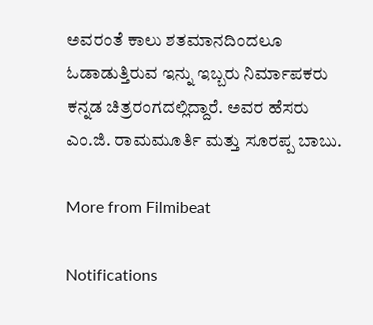ಅವರಂತೆ ಕಾಲು ಶತಮಾನದಿಂದಲೂ ಓಡಾಡುತ್ತಿರುವ ಇನ್ನು ಇಬ್ಬರು ನಿರ್ಮಾಪಕರು ಕನ್ನಡ ಚಿತ್ರರಂಗದಲ್ಲಿದ್ದಾರೆ. ಅವರ ಹೆಸರು ಎಂ.ಜಿ. ರಾಮಮೂರ್ತಿ ಮತ್ತು ಸೂರಪ್ಪ ಬಾಬು.

More from Filmibeat

Notifications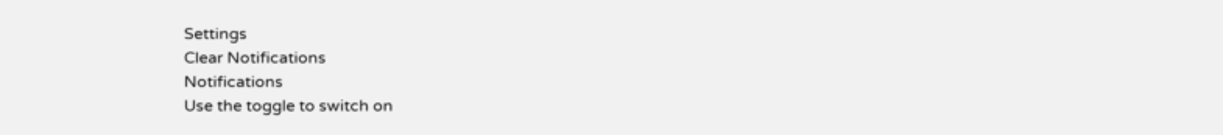Settings
Clear Notifications
Notifications
Use the toggle to switch on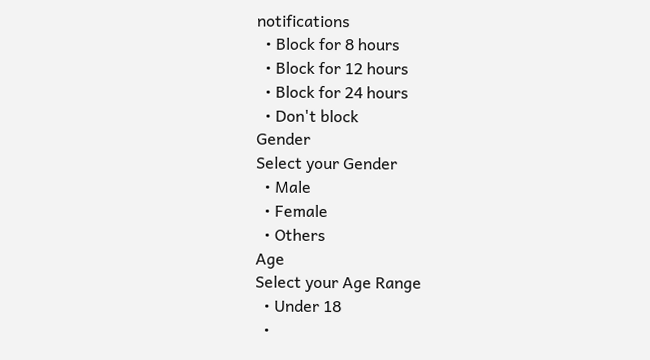notifications
  • Block for 8 hours
  • Block for 12 hours
  • Block for 24 hours
  • Don't block
Gender
Select your Gender
  • Male
  • Female
  • Others
Age
Select your Age Range
  • Under 18
  •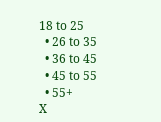18 to 25
  • 26 to 35
  • 36 to 45
  • 45 to 55
  • 55+
X